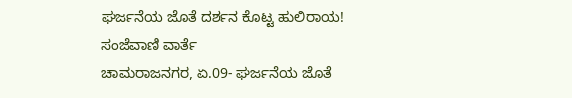ಘರ್ಜನೆಯ ಜೊತೆ ದರ್ಶನ ಕೊಟ್ಟ ಹುಲಿರಾಯ!
ಸಂಜೆವಾಣಿ ವಾರ್ತೆ
ಚಾಮರಾಜನಗರ, ಏ.09- ಘರ್ಜನೆಯ ಜೊತೆ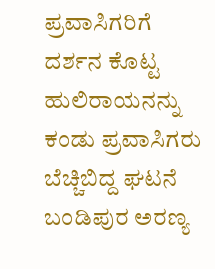ಪ್ರವಾಸಿಗರಿಗೆ ದರ್ಶನ ಕೊಟ್ಟ ಹುಲಿರಾಯನನ್ನು ಕಂಡು ಪ್ರವಾಸಿಗರು ಬೆಚ್ಚಿಬಿದ್ದ ಘಟನೆ ಬಂಡಿಪುರ ಅರಣ್ಯ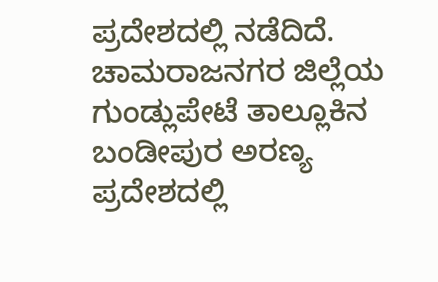ಪ್ರದೇಶದಲ್ಲಿ ನಡೆದಿದೆ.
ಚಾಮರಾಜನಗರ ಜಿಲ್ಲೆಯ ಗುಂಡ್ಲುಪೇಟೆ ತಾಲ್ಲೂಕಿನ ಬಂಡೀಪುರ ಅರಣ್ಯ ಪ್ರದೇಶದಲ್ಲಿ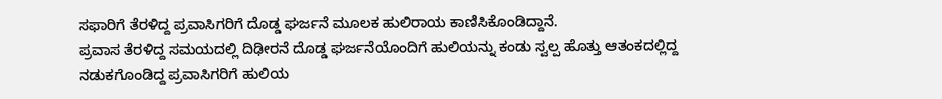ಸಫಾರಿಗೆ ತೆರಳಿದ್ದ ಪ್ರವಾಸಿಗರಿಗೆ ದೊಡ್ಡ ಘರ್ಜನೆ ಮೂಲಕ ಹುಲಿರಾಯ ಕಾಣಿಸಿಕೊಂಡಿದ್ದಾನೆ.
ಪ್ರವಾಸ ತೆರಳಿದ್ದ ಸಮಯದಲ್ಲಿ ದಿಢೀರನೆ ದೊಡ್ಡ ಘರ್ಜನೆಯೊಂದಿಗೆ ಹುಲಿಯನ್ನು ಕಂಡು ಸ್ವಲ್ಪ ಹೊತ್ತು ಆತಂಕದಲ್ಲಿದ್ದ ನಡುಕಗೊಂಡಿದ್ದ ಪ್ರವಾಸಿಗರಿಗೆ ಹುಲಿಯ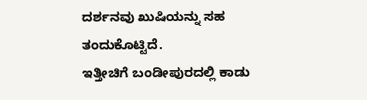ದರ್ಶನವು ಖುಷಿಯನ್ನು ಸಹ ತಂದುಕೊಟ್ಟಿದೆ.
ಇತ್ತೀಚಿಗೆ ಬಂಡೀಪುರದಲ್ಲಿ ಕಾಡು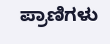ಪ್ರಾಣಿಗಳು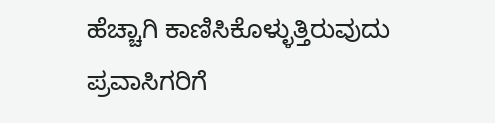ಹೆಚ್ಚಾಗಿ ಕಾಣಿಸಿಕೊಳ್ಳುತ್ತಿರುವುದು ಪ್ರವಾಸಿಗರಿಗೆ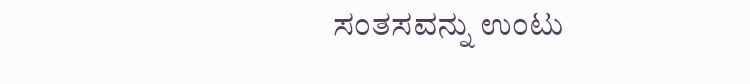ಸಂತಸವನ್ನು ಉಂಟು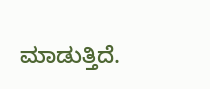ಮಾಡುತ್ತಿದೆ.